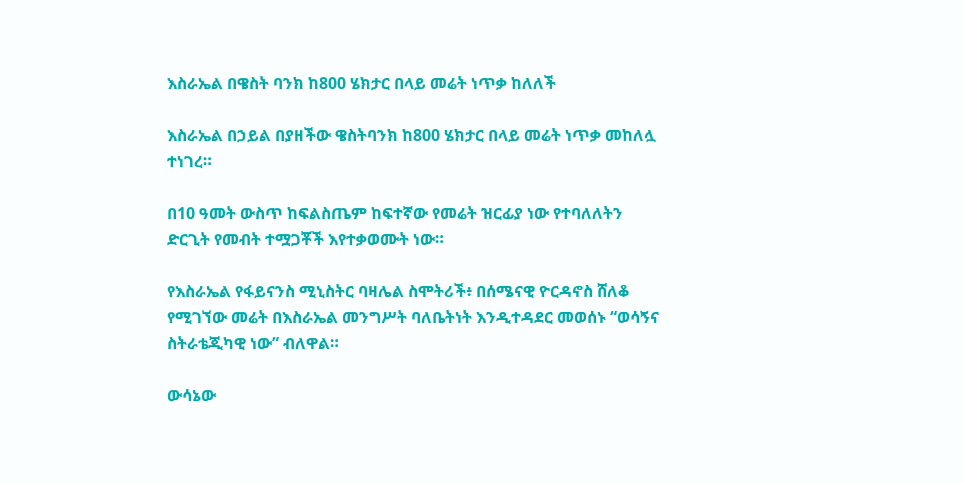እስራኤል በዌስት ባንክ ከ800 ሄክታር በላይ መሬት ነጥቃ ከለለች

እስራኤል በኃይል በያዘችው ዌስትባንክ ከ800 ሄክታር በላይ መሬት ነጥቃ መከለሏ ተነገረ።

በ10 ዓመት ውስጥ ከፍልስጤም ከፍተኛው የመሬት ዝርፊያ ነው የተባለለትን ድርጊት የመብት ተሟጋቾች እየተቃወሙት ነው።

የእስራኤል የፋይናንስ ሚኒስትር ባዛሌል ስሞትሪች፥ በሰሜናዊ ዮርዳኖስ ሸለቆ የሚገኘው መሬት በእስራኤል መንግሥት ባለቤትነት እንዲተዳደር መወሰኑ “ወሳኝና ስትራቴጂካዊ ነው” ብለዋል።

ውሳኔው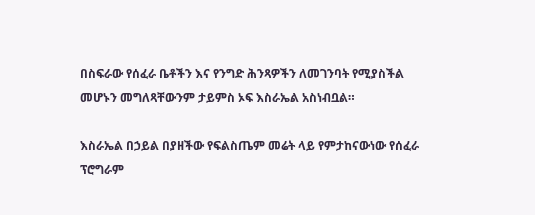በስፍራው የሰፈራ ቤቶችን እና የንግድ ሕንጻዎችን ለመገንባት የሚያስችል መሆኑን መግለጻቸውንም ታይምስ ኦፍ እስራኤል አስነብቧል።

እስራኤል በኃይል በያዘችው የፍልስጤም መሬት ላይ የምታከናውነው የሰፈራ ፕሮግራም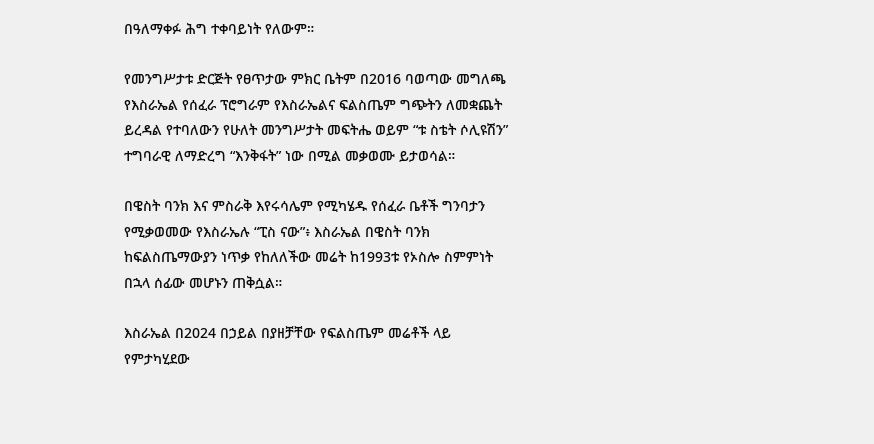በዓለማቀፉ ሕግ ተቀባይነት የለውም።

የመንግሥታቱ ድርጅት የፀጥታው ምክር ቤትም በ2016 ባወጣው መግለጫ የእስራኤል የሰፈራ ፕሮግራም የእስራኤልና ፍልስጤም ግጭትን ለመቋጨት ይረዳል የተባለውን የሁለት መንግሥታት መፍትሔ ወይም “ቱ ስቴት ሶሊዩሽን” ተግባራዊ ለማድረግ “እንቅፋት” ነው በሚል መቃወሙ ይታወሳል።

በዌስት ባንክ እና ምስራቅ እየሩሳሌም የሚካሄዱ የሰፈራ ቤቶች ግንባታን የሚቃወመው የእስራኤሉ “ፒስ ናው”፥ እስራኤል በዌስት ባንክ ከፍልስጤማውያን ነጥቃ የከለለችው መሬት ከ1993ቱ የኦስሎ ስምምነት በኋላ ሰፊው መሆኑን ጠቅሷል።

እስራኤል በ2024 በኃይል በያዘቻቸው የፍልስጤም መሬቶች ላይ የምታካሂደው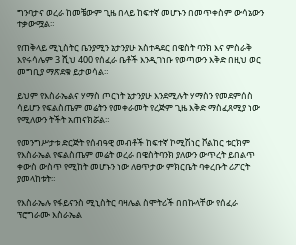ግንባታና ወረራ ከመቼውም ጊዜ በላይ ከፍተኛ መሆኑን በመጥቀስም ውሳኔውን ተቃውሟል።

የጠቅላይ ሚኒስትር ቤንያሚን ኔታንያሁ አስተዳደር በዌስት ባንክ እና ምስራቅ እየሩሳሌም 3 ሺህ 400 የሰፈራ ቤቶች እንዲገነቡ የወጣውን እቅድ በዚህ ወር መግቢያ ማጽደቁ ይታወሳል።

ይህም የእስራኤልና ሃማስ ጦርነት ኔታንያሁ እንደሚሉት ሃማስን የመደምሰስ ሳይሆን የፍልስጤም መሬትን የመቀራመት የረጅም ጊዜ እቅድ ማስፈጸሚያ ነው የሚለውን ትችት አጠናክሯል።

የመንግሥታቱ ድርጅት የሰብዓዊ መብቶች ከፍተኛ ኮሚሽነር ቮልከር ቱርክም የእስራኤል የፍልስጤም መሬት ወረራ በዌስትባንክ ያለውን ውጥረት ይበልጥ ቀውስ ውስጥ የሚከት መሆኑን ነው ለፀጥታው ምክርቤት ባቀረቡት ሪፖርት ያመላከቱት።

የእስራኤሉ የፋይናንስ ሚኒስትር ባዛሌል ስሞትሪች በበኩላቸው የሰፈራ ፕሮግራሙ እስራኤል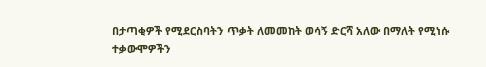በታጣቂዎች የሚደርስባትን ጥቃት ለመመከት ወሳኝ ድርሻ አለው በማለት የሚነሱ ተቃውሞዎችን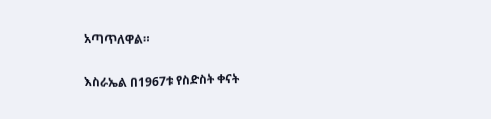አጣጥለዋል።

እስራኤል በ1967ቱ የስድስት ቀናት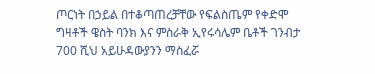ጦርነት በኃይል በተቆጣጠረቻቸው የፍልስጤም የቀድሞ ግዛቶች ዌስት ባንክ እና ምስራቅ ኢየሩሳሌም ቤቶች ገንብታ 700 ሺህ አይሁዳውያንን ማስፈሯ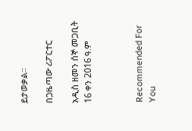ይታወቃል።

በጋዜጣው ሪፖርተር

አዲስ ዘመን ሰኞ መጋቢት 16 ቀን 2016 ዓ.ም



Recommended For You